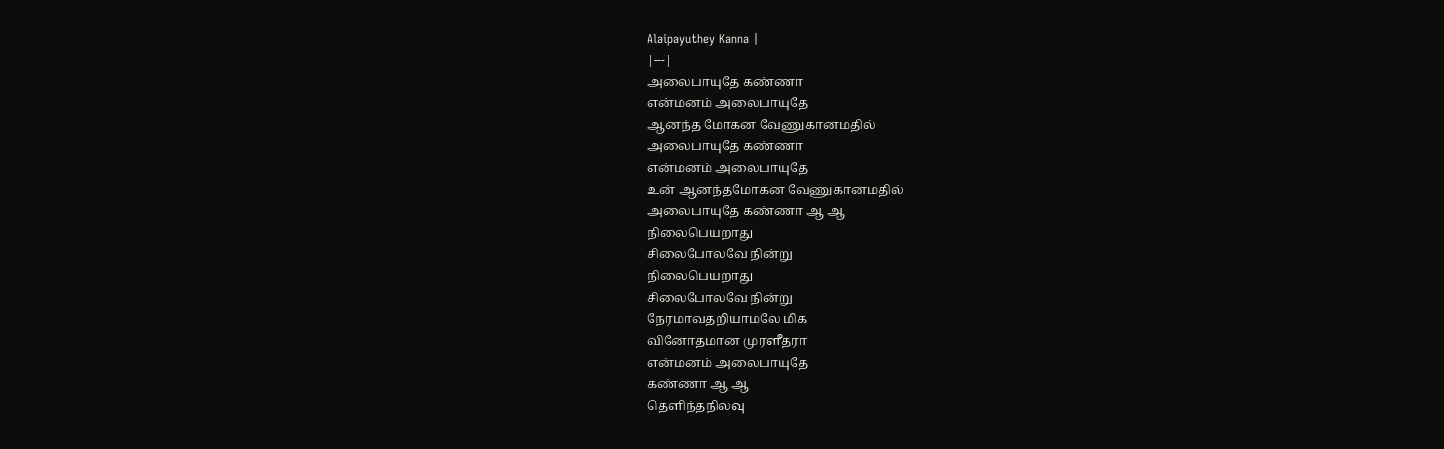Alaipayuthey Kanna |
|---|
அலைபாயுதே கண்ணா
என்மனம் அலைபாயுதே
ஆனந்த மோகன வேணுகானமதில்
அலைபாயுதே கண்ணா
என்மனம் அலைபாயுதே
உன் ஆனந்தமோகன வேணுகானமதில்
அலைபாயுதே கண்ணா ஆ ஆ
நிலைபெயறாது
சிலைபோலவே நின்று
நிலைபெயறாது
சிலைபோலவே நின்று
நேரமாவதறியாமலே மிக
வினோதமான முரளீதரா
என்மனம் அலைபாயுதே
கண்ணா ஆ ஆ
தெளிந்தநிலவு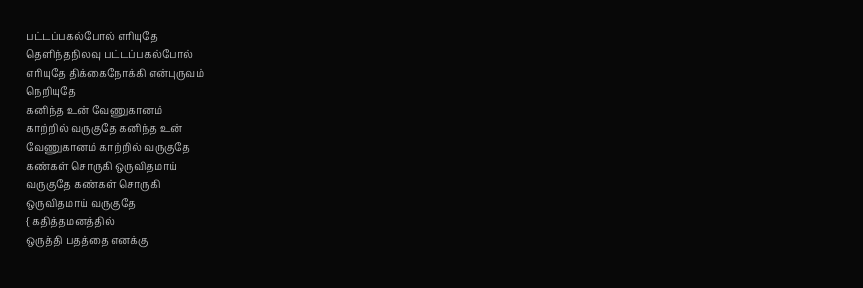பட்டப்பகல்போல் எாியுதே
தெளிந்தநிலவு பட்டப்பகல்போல்
எாியுதே திக்கைநோக்கி என்புருவம்
நெறியுதே
கனிந்த உன் வேணுகானம்
காற்றில் வருகுதே கனிந்த உன்
வேணுகானம் காற்றில் வருகுதே
கண்கள் சொருகி ஒருவிதமாய்
வருகுதே கண்கள் சொருகி
ஒருவிதமாய் வருகுதே
{ கதித்தமனத்தில்
ஒருத்தி பதத்தை எனக்கு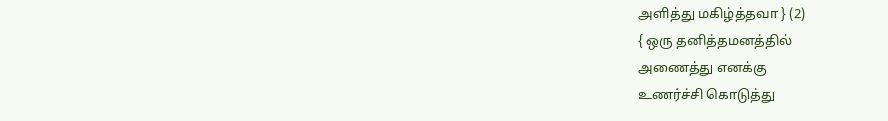அளித்து மகிழ்த்தவா } (2)
{ ஒரு தனித்தமனத்தில்
அணைத்து எனக்கு
உணர்ச்சி கொடுத்து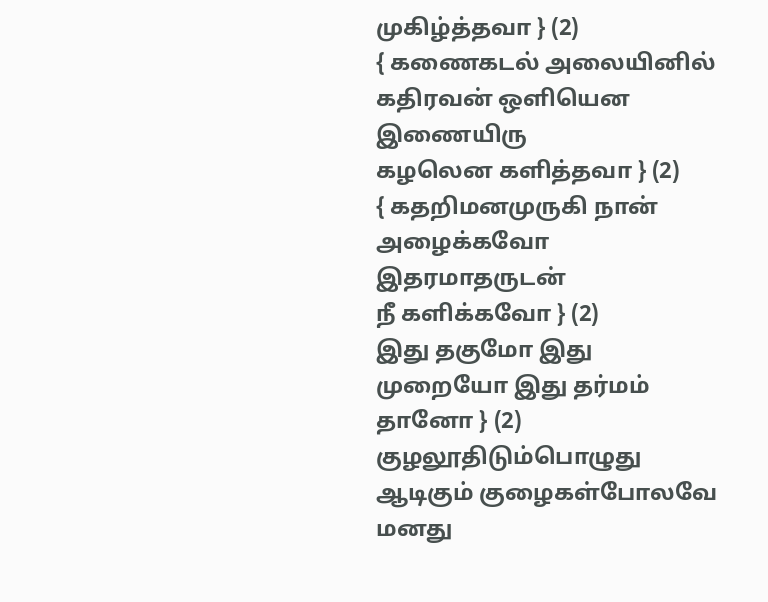முகிழ்த்தவா } (2)
{ கணைகடல் அலையினில்
கதிரவன் ஒளியென இணையிரு
கழலென களித்தவா } (2)
{ கதறிமனமுருகி நான்
அழைக்கவோ இதரமாதருடன்
நீ களிக்கவோ } (2)
இது தகுமோ இது
முறையோ இது தர்மம்
தானோ } (2)
குழலூதிடும்பொழுது
ஆடிகும் குழைகள்போலவே
மனது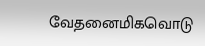வேதனைமிகவொடு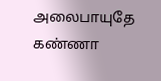அலைபாயுதே கண்ணா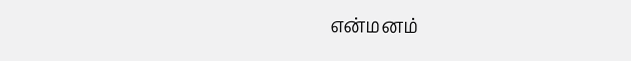என்மனம்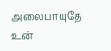அலைபாயுதே
உன்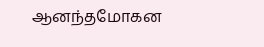ஆனந்தமோகன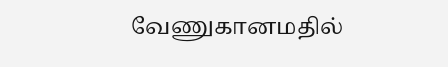வேணுகானமதில்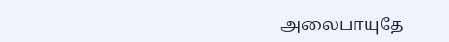அலைபாயுதே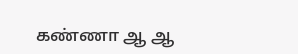கண்ணா ஆ ஆ